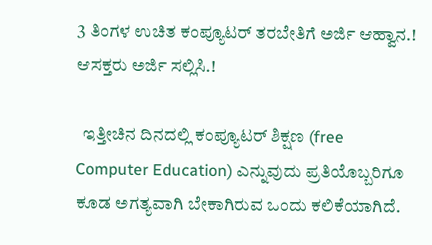3 ತಿಂಗಳ ಉಚಿತ ಕಂಪ್ಯೂಟರ್ ತರಬೇತಿಗೆ ಅರ್ಜಿ ಆಹ್ವಾನ.! ಆಸಕ್ತರು ಅರ್ಜಿ ಸಲ್ಲಿಸಿ.!

  ಇತ್ತೀಚಿನ ದಿನದಲ್ಲಿ ಕಂಪ್ಯೂಟರ್ ಶಿಕ್ಷಣ (free Computer Education) ಎನ್ನುವುದು ಪ್ರತಿಯೊಬ್ಬರಿಗೂ ಕೂಡ ಅಗತ್ಯವಾಗಿ ಬೇಕಾಗಿರುವ ಒಂದು ಕಲಿಕೆಯಾಗಿದೆ.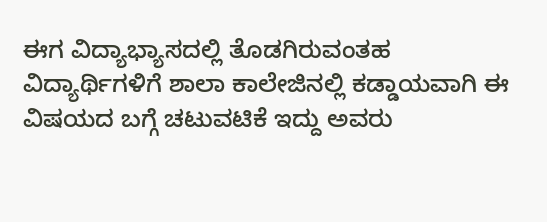ಈಗ ವಿದ್ಯಾಭ್ಯಾಸದಲ್ಲಿ ತೊಡಗಿರುವಂತಹ ವಿದ್ಯಾರ್ಥಿಗಳಿಗೆ ಶಾಲಾ ಕಾಲೇಜಿನಲ್ಲಿ ಕಡ್ಡಾಯವಾಗಿ ಈ ವಿಷಯದ ಬಗ್ಗೆ ಚಟುವಟಿಕೆ ಇದ್ದು ಅವರು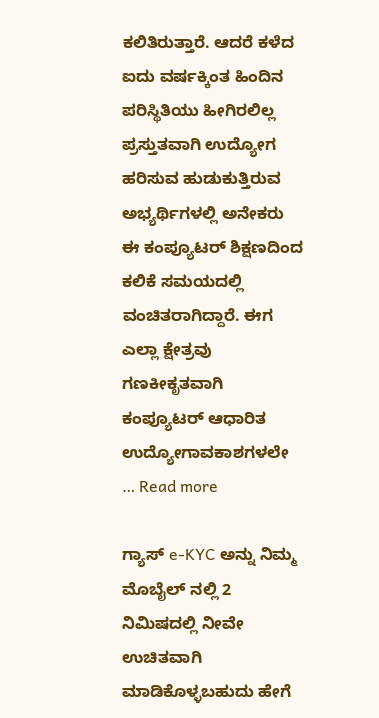ಕಲಿತಿರುತ್ತಾರೆ. ಆದರೆ ಕಳೆದ ಐದು ವರ್ಷಕ್ಕಿಂತ ಹಿಂದಿನ ಪರಿಸ್ಥಿತಿಯು ಹೀಗಿರಲಿಲ್ಲ ಪ್ರಸ್ತುತವಾಗಿ ಉದ್ಯೋಗ ಹರಿಸುವ ಹುಡುಕುತ್ತಿರುವ ಅಭ್ಯರ್ಥಿಗಳಲ್ಲಿ ಅನೇಕರು ಈ ಕಂಪ್ಯೂಟರ್ ಶಿಕ್ಷಣದಿಂದ ಕಲಿಕೆ ಸಮಯದಲ್ಲಿ ವಂಚಿತರಾಗಿದ್ದಾರೆ. ಈಗ ಎಲ್ಲಾ ಕ್ಷೇತ್ರವು ಗಣಕೀಕೃತವಾಗಿ ಕಂಪ್ಯೂಟರ್ ಆಧಾರಿತ ಉದ್ಯೋಗಾವಕಾಶಗಳಲೇ … Read more

ಗ್ಯಾಸ್ e-KYC ಅನ್ನು ನಿಮ್ಮ ಮೊಬೈಲ್ ನಲ್ಲಿ 2 ನಿಮಿಷದಲ್ಲಿ ನೀವೇ ಉಚಿತವಾಗಿ ಮಾಡಿಕೊಳ್ಳಬಹುದು ಹೇಗೆ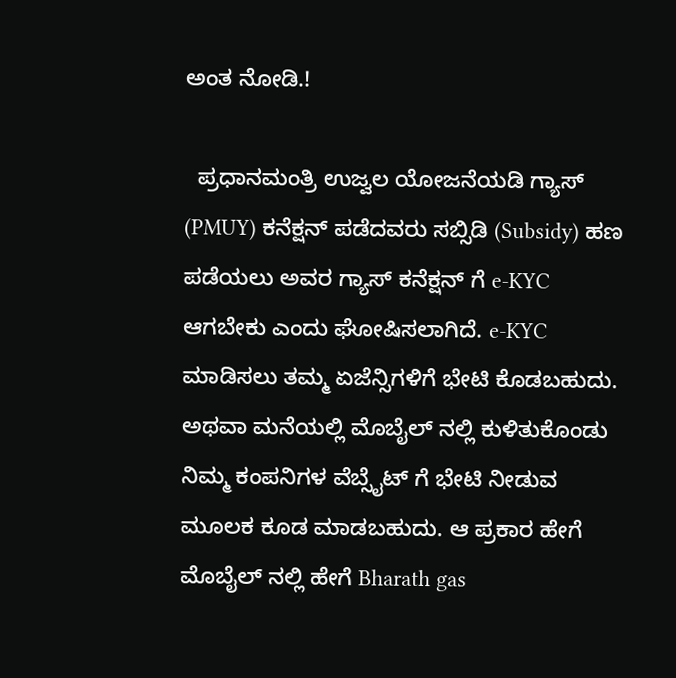ಅಂತ ನೋಡಿ.!

  ಪ್ರಧಾನಮಂತ್ರಿ ಉಜ್ವಲ ಯೋಜನೆಯಡಿ ಗ್ಯಾಸ್ (PMUY) ಕನೆಕ್ಷನ್ ಪಡೆದವರು ಸಬ್ಸಿಡಿ (Subsidy) ಹಣ ಪಡೆಯಲು ಅವರ ಗ್ಯಾಸ್ ಕನೆಕ್ಷನ್ ಗೆ e-KYC ಆಗಬೇಕು ಎಂದು ಘೋಷಿಸಲಾಗಿದೆ. e-KYC ಮಾಡಿಸಲು ತಮ್ಮ ಏಜೆನ್ಸಿಗಳಿಗೆ ಭೇಟಿ ಕೊಡಬಹುದು. ಅಥವಾ ಮನೆಯಲ್ಲಿ ಮೊಬೈಲ್ ನಲ್ಲಿ ಕುಳಿತುಕೊಂಡು ನಿಮ್ಮ ಕಂಪನಿಗಳ ವೆಬ್ಸೈಟ್ ಗೆ ಭೇಟಿ ನೀಡುವ ಮೂಲಕ ಕೂಡ ಮಾಡಬಹುದು. ಆ ಪ್ರಕಾರ ಹೇಗೆ ಮೊಬೈಲ್ ನಲ್ಲಿ ಹೇಗೆ Bharath gas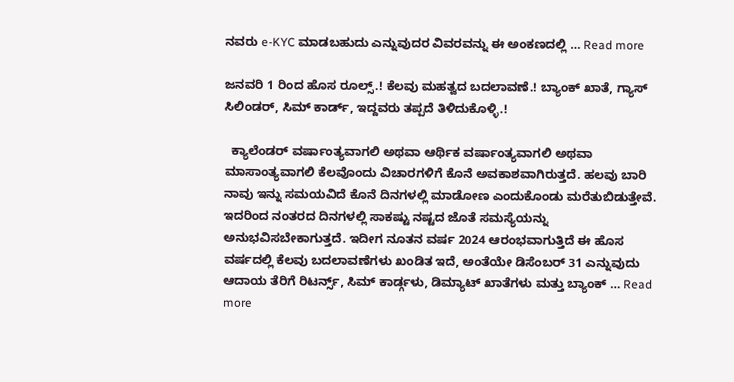ನವರು e-KYC ಮಾಡಬಹುದು ಎನ್ನುವುದರ ವಿವರವನ್ನು ಈ ಅಂಕಣದಲ್ಲಿ … Read more

ಜನವರಿ 1 ರಿಂದ ಹೊಸ ರೂಲ್ಸ್.! ಕೆಲವು ಮಹತ್ವದ ಬದಲಾವಣೆ.! ಬ್ಯಾಂಕ್ ಖಾತೆ, ಗ್ಯಾಸ್ ಸಿಲಿಂಡರ್, ಸಿಮ್ ಕಾರ್ಡ್, ಇದ್ದವರು ತಪ್ಪದೆ ತಿಳಿದುಕೊಳ್ಳಿ.!

  ಕ್ಯಾಲೆಂಡರ್ ವರ್ಷಾಂತ್ಯವಾಗಲಿ ಅಥವಾ ಆರ್ಥಿಕ ವರ್ಷಾಂತ್ಯವಾಗಲಿ ಅಥವಾ ಮಾಸಾಂತ್ಯವಾಗಲಿ ಕೆಲವೊಂದು ವಿಚಾರಗಳಿಗೆ ಕೊನೆ ಅವಕಾಶವಾಗಿರುತ್ತದೆ. ಹಲವು ಬಾರಿ ನಾವು ಇನ್ನು ಸಮಯವಿದೆ ಕೊನೆ ದಿನಗಳಲ್ಲಿ ಮಾಡೋಣ ಎಂದುಕೊಂಡು ಮರೆತುಬಿಡುತ್ತೇವೆ. ಇದರಿಂದ ನಂತರದ ದಿನಗಳಲ್ಲಿ ಸಾಕಷ್ಟು ನಷ್ಟದ ಜೊತೆ ಸಮಸ್ಯೆಯನ್ನು ಅನುಭವಿಸಬೇಕಾಗುತ್ತದೆ. ಇದೀಗ ನೂತನ ವರ್ಷ 2024 ಆರಂಭವಾಗುತ್ತಿದೆ ಈ ಹೊಸ ವರ್ಷದಲ್ಲಿ ಕೆಲವು ಬದಲಾವಣೆಗಳು ಖಂಡಿತ ಇದೆ, ಅಂತೆಯೇ ಡಿಸೆಂಬರ್ 31 ಎನ್ನುವುದು ಆದಾಯ ತೆರಿಗೆ ರಿಟರ್ನ್ಸ್, ಸಿಮ್ ಕಾರ್ಡ್ಗಳು, ಡಿಮ್ಯಾಟ್ ಖಾತೆಗಳು ಮತ್ತು ಬ್ಯಾಂಕ್ … Read more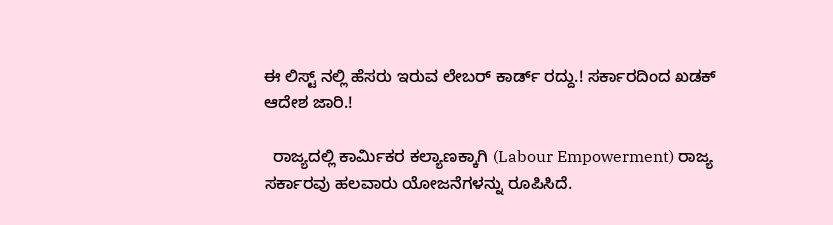ಈ ಲಿಸ್ಟ್ ನಲ್ಲಿ ಹೆಸರು ಇರುವ ಲೇಬರ್ ಕಾರ್ಡ್ ರದ್ದು.! ಸರ್ಕಾರದಿಂದ ಖಡಕ್ ಆದೇಶ ಜಾರಿ.!

  ರಾಜ್ಯದಲ್ಲಿ ಕಾರ್ಮಿಕರ ಕಲ್ಯಾಣಕ್ಕಾಗಿ (Labour Empowerment) ರಾಜ್ಯ ಸರ್ಕಾರವು ಹಲವಾರು ಯೋಜನೆಗಳನ್ನು ರೂಪಿಸಿದೆ.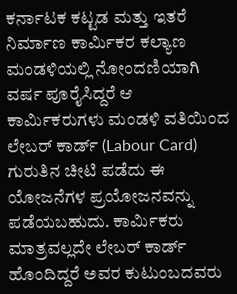ಕರ್ನಾಟಕ ಕಟ್ಟಡ ಮತ್ತು ಇತರೆ ನಿರ್ಮಾಣ ಕಾರ್ಮಿಕರ ಕಲ್ಯಾಣ ಮಂಡಳಿಯಲ್ಲಿ ನೋಂದಣಿಯಾಗಿ ವರ್ಷ ಪೂರೈಸಿದ್ದರೆ ಆ ಕಾರ್ಮಿಕರುಗಳು ಮಂಡಳಿ ವತಿಯಿಂದ ಲೇಬರ್ ಕಾರ್ಡ್ (Labour Card) ಗುರುತಿನ ಚೀಟಿ ಪಡೆದು ಈ ಯೋಜನೆಗಳ ಪ್ರಯೋಜನವನ್ನು ಪಡೆಯಬಹುದು. ಕಾರ್ಮಿಕರು ಮಾತ್ರವಲ್ಲದೇ ಲೇಬರ್ ಕಾರ್ಡ್ ಹೊಂದಿದ್ದರೆ ಅವರ ಕುಟುಂಬದವರು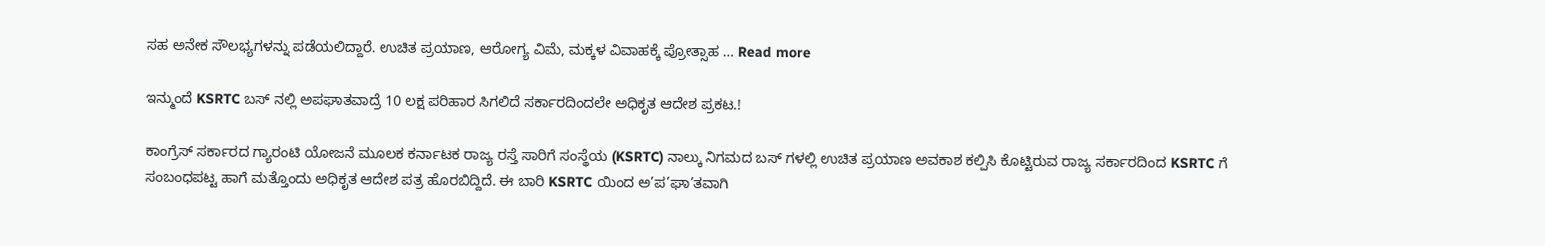ಸಹ ಅನೇಕ ಸೌಲಭ್ಯಗಳನ್ನು ಪಡೆಯಲಿದ್ದಾರೆ. ಉಚಿತ ಪ್ರಯಾಣ, ಆರೋಗ್ಯ ವಿಮೆ, ಮಕ್ಕಳ ವಿವಾಹಕ್ಕೆ ಪ್ರೋತ್ಸಾಹ … Read more

ಇನ್ಮುಂದೆ KSRTC ಬಸ್ ನಲ್ಲಿ ಅಪಘಾತವಾದ್ರೆ 10 ಲಕ್ಷ ಪರಿಹಾರ ಸಿಗಲಿದೆ ಸರ್ಕಾರದಿಂದಲೇ ಅಧಿಕೃತ ಆದೇಶ ಪ್ರಕಟ.!

ಕಾಂಗ್ರೆಸ್ ಸರ್ಕಾರದ ಗ್ಯಾರಂಟಿ ಯೋಜನೆ ಮೂಲಕ ಕರ್ನಾಟಕ ರಾಜ್ಯ ರಸ್ತೆ ಸಾರಿಗೆ ಸಂಸ್ಥೆಯ (KSRTC) ನಾಲ್ಕು ನಿಗಮದ ಬಸ್ ಗಳಲ್ಲಿ ಉಚಿತ ಪ್ರಯಾಣ ಅವಕಾಶ ಕಲ್ಪಿಸಿ ಕೊಟ್ಟಿರುವ ರಾಜ್ಯ ಸರ್ಕಾರದಿಂದ KSRTC ಗೆ ಸಂಬಂಧಪಟ್ಟ ಹಾಗೆ ಮತ್ತೊಂದು ಅಧಿಕೃತ ಆದೇಶ ಪತ್ರ ಹೊರಬಿದ್ದಿದೆ. ಈ ಬಾರಿ KSRTC ಯಿಂದ ಅ’ಪ’ಘಾ’ತವಾಗಿ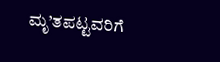ಮೃ’ತಪಟ್ಟವರಿಗೆ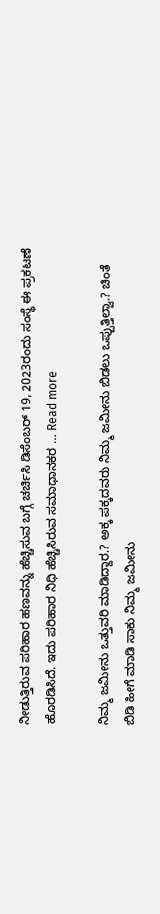ನೀಡುತ್ತಿರುವ ಪರಿಹಾರ ಹಣವನ್ನು ಹೆಚ್ಚಿಸುವ ಬಗ್ಗೆ ಚರ್ಚಿಸಿ ಡಿಸೆಂಬರ್ 19, 2023ರಂದು ಸಂಸ್ಥೆ ಈ ಪ್ರಕಟಣೆ ಹೊರಡಿಸಿದೆ. ಇದು ಪರಿಹಾರ ನಿಧಿ ಹೆಚ್ಚಿಸಿರುವ ಸಮಾಧಾನಕರ … Read more

ನಿಮ್ಮ ಜಮೀನು ಒತ್ತುವರಿ ಮಾಡಿದ್ದಾರ.? ಅಕ್ಕ ಪಕ್ಕದವರು ನಿಮ್ಮ ಜಮೀನು ಬಿಡಲು ಒಪ್ಪುತ್ತಿಲ್ವಾ.? ಚಿಂತೆ ಬಿಡಿ ಹೀಗೆ ಮಾಡಿ ಸಾಕು ನಿಮ್ಮ ಜಮೀನು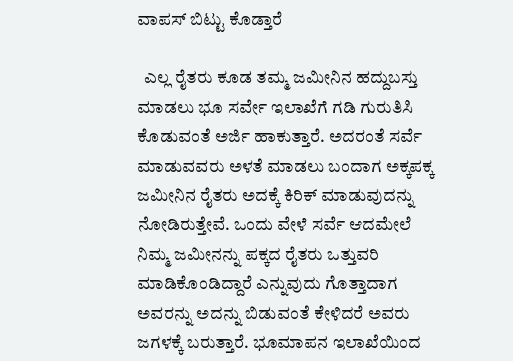ವಾಪಸ್ ಬಿಟ್ಟು ಕೊಡ್ತಾರೆ

  ಎಲ್ಲ ರೈತರು ಕೂಡ ತಮ್ಮ ಜಮೀನಿನ ಹದ್ದುಬಸ್ತು ಮಾಡಲು ಭೂ ಸರ್ವೇ ಇಲಾಖೆಗೆ ಗಡಿ ಗುರುತಿಸಿ ಕೊಡುವಂತೆ ಅರ್ಜಿ ಹಾಕುತ್ತಾರೆ. ಅದರಂತೆ ಸರ್ವೆ ಮಾಡುವವರು ಅಳತೆ ಮಾಡಲು ಬಂದಾಗ ಅಕ್ಕಪಕ್ಕ ಜಮೀನಿನ ರೈತರು ಅದಕ್ಕೆ ಕಿರಿಕ್ ಮಾಡುವುದನ್ನು ನೋಡಿರುತ್ತೇವೆ. ಒಂದು ವೇಳೆ ಸರ್ವೆ ಆದಮೇಲೆ ನಿಮ್ಮ ಜಮೀನನ್ನು ಪಕ್ಕದ ರೈತರು ಒತ್ತುವರಿ ಮಾಡಿಕೊಂಡಿದ್ದಾರೆ ಎನ್ನುವುದು ಗೊತ್ತಾದಾಗ ಅವರನ್ನು ಅದನ್ನು ಬಿಡುವಂತೆ ಕೇಳಿದರೆ ಅವರು ಜಗಳಕ್ಕೆ ಬರುತ್ತಾರೆ. ಭೂಮಾಪನ ಇಲಾಖೆಯಿಂದ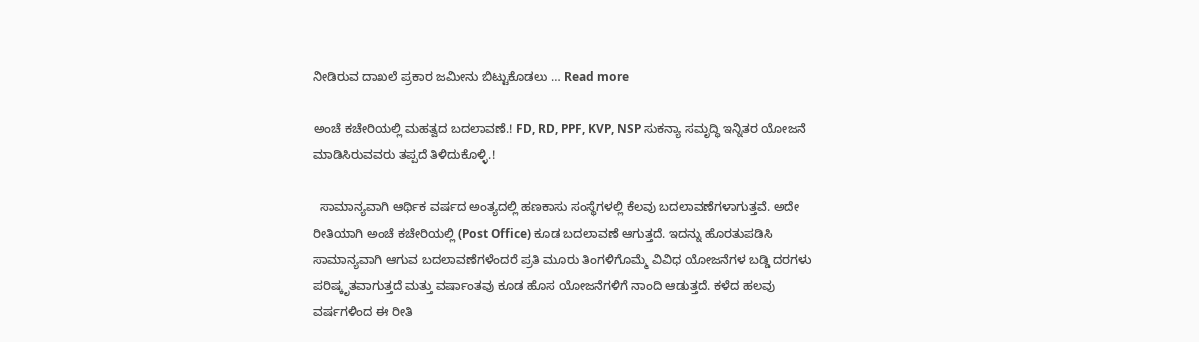ನೀಡಿರುವ ದಾಖಲೆ ಪ್ರಕಾರ ಜಮೀನು ಬಿಟ್ಟುಕೊಡಲು … Read more

ಅಂಚೆ ಕಚೇರಿಯಲ್ಲಿ ಮಹತ್ವದ ಬದಲಾವಣೆ.! FD, RD, PPF, KVP, NSP ಸುಕನ್ಯಾ ಸಮೃದ್ಧಿ ಇನ್ನಿತರ ಯೋಜನೆ ಮಾಡಿಸಿರುವವರು ತಪ್ಪದೆ ತಿಳಿದುಕೊಳ್ಳಿ.!

  ಸಾಮಾನ್ಯವಾಗಿ ಆರ್ಥಿಕ ವರ್ಷದ ಅಂತ್ಯದಲ್ಲಿ ಹಣಕಾಸು ಸಂಸ್ಥೆಗಳಲ್ಲಿ ಕೆಲವು ಬದಲಾವಣೆಗಳಾಗುತ್ತವೆ. ಅದೇ ರೀತಿಯಾಗಿ ಅಂಚೆ ಕಚೇರಿಯಲ್ಲಿ (Post Office) ಕೂಡ ಬದಲಾವಣೆ ಆಗುತ್ತದೆ. ಇದನ್ನು ಹೊರತುಪಡಿಸಿ ಸಾಮಾನ್ಯವಾಗಿ ಆಗುವ ಬದಲಾವಣೆಗಳೆಂದರೆ ಪ್ರತಿ ಮೂರು ತಿಂಗಳಿಗೊಮ್ಮೆ ವಿವಿಧ ಯೋಜನೆಗಳ ಬಡ್ಡಿ ದರಗಳು ಪರಿಷ್ಕೃತವಾಗುತ್ತದೆ ಮತ್ತು ವರ್ಷಾಂತವು ಕೂಡ ಹೊಸ ಯೋಜನೆಗಳಿಗೆ ನಾಂದಿ ಆಡುತ್ತದೆ. ಕಳೆದ ಹಲವು ವರ್ಷಗಳಿಂದ ಈ ರೀತಿ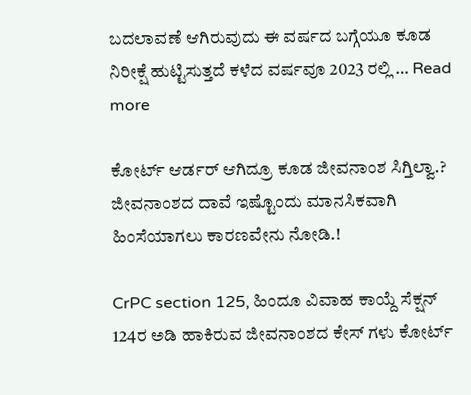ಬದಲಾವಣೆ ಆಗಿರುವುದು ಈ ವರ್ಷದ ಬಗ್ಗೆಯೂ ಕೂಡ ನಿರೀಕ್ಷೆ ಹುಟ್ಟಿಸುತ್ತದೆ ಕಳೆದ ವರ್ಷವೂ 2023 ರಲ್ಲಿ … Read more

ಕೋರ್ಟ್ ಆರ್ಡರ್ ಆಗಿದ್ರೂ ಕೂಡ ಜೀವನಾಂಶ ಸಿಗ್ತಿಲ್ವಾ.? ಜೀವನಾಂಶದ ದಾವೆ ಇಷ್ಟೊಂದು ಮಾನಸಿಕವಾಗಿ ಹಿಂಸೆಯಾಗಲು ಕಾರಣವೇನು ನೋಡಿ.!

CrPC section 125, ಹಿಂದೂ ವಿವಾಹ ಕಾಯ್ದೆ ಸೆಕ್ಷನ್ 124ರ ಅಡಿ ಹಾಕಿರುವ ಜೀವನಾಂಶದ ಕೇಸ್ ಗಳು ಕೋರ್ಟ್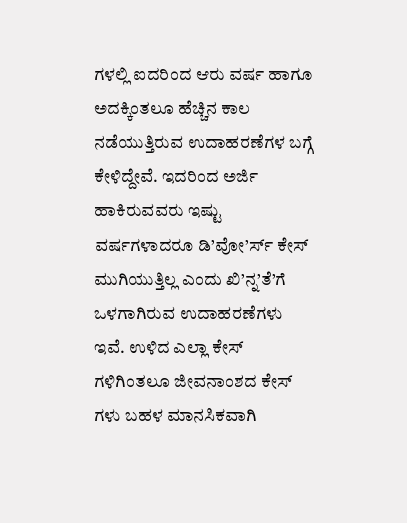ಗಳಲ್ಲಿ ಐದರಿಂದ ಆರು ವರ್ಷ ಹಾಗೂ ಅದಕ್ಕಿಂತಲೂ ಹೆಚ್ಚಿನ ಕಾಲ ನಡೆಯುತ್ತಿರುವ ಉದಾಹರಣೆಗಳ ಬಗ್ಗೆ ಕೇಳಿದ್ದೇವೆ. ಇದರಿಂದ ಅರ್ಜಿ ಹಾಕಿರುವವರು ಇಷ್ಟು ವರ್ಷಗಳಾದರೂ ಡಿ’ವೋ’ರ್ಸ್ ಕೇಸ್ ಮುಗಿಯುತ್ತಿಲ್ಲ ಎಂದು ಖಿ’ನ್ನ’ತೆ’ಗೆ ಒಳಗಾಗಿರುವ ಉದಾಹರಣೆಗಳು ಇವೆ. ಉಳಿದ ಎಲ್ಲಾ ಕೇಸ್ ಗಳಿಗಿಂತಲೂ ಜೀವನಾಂಶದ ಕೇಸ್ ಗಳು ಬಹಳ ಮಾನಸಿಕವಾಗಿ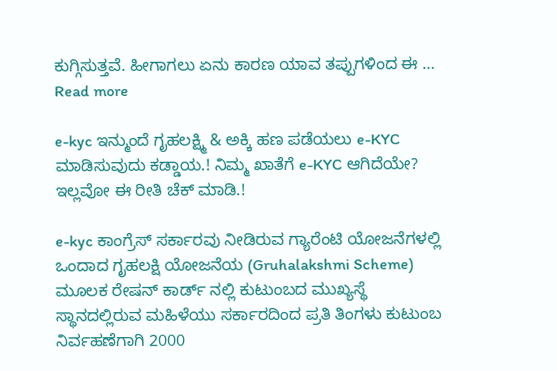ಕುಗ್ಗಿಸುತ್ತವೆ. ಹೀಗಾಗಲು ಏನು ಕಾರಣ ಯಾವ ತಪ್ಪುಗಳಿಂದ ಈ … Read more

e-kyc ಇನ್ಮುಂದೆ ಗೃಹಲಕ್ಷ್ಮಿ & ಅಕ್ಕಿ ಹಣ ಪಡೆಯಲು e-KYC ಮಾಡಿಸುವುದು ಕಡ್ಡಾಯ.! ನಿಮ್ಮ ಖಾತೆಗೆ e-KYC ಆಗಿದೆಯೇ? ಇಲ್ಲವೋ ಈ ರೀತಿ ಚೆಕ್ ಮಾಡಿ.!

e-kyc ಕಾಂಗ್ರೆಸ್ ಸರ್ಕಾರವು ನೀಡಿರುವ ಗ್ಯಾರೆಂಟಿ ಯೋಜನೆಗಳಲ್ಲಿ ಒಂದಾದ ಗೃಹಲಕ್ಷಿ ಯೋಜನೆಯ (Gruhalakshmi Scheme) ಮೂಲಕ ರೇಷನ್ ಕಾರ್ಡ್ ನಲ್ಲಿ ಕುಟುಂಬದ ಮುಖ್ಯಸ್ಥೆ ಸ್ಥಾನದಲ್ಲಿರುವ ಮಹಿಳೆಯು ಸರ್ಕಾರದಿಂದ ಪ್ರತಿ ತಿಂಗಳು ಕುಟುಂಬ ನಿರ್ವಹಣೆಗಾಗಿ 2000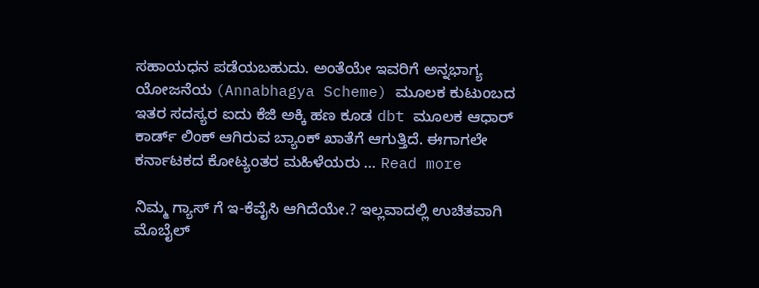ಸಹಾಯಧನ ಪಡೆಯಬಹುದು. ಅಂತೆಯೇ ಇವರಿಗೆ ಅನ್ನಭಾಗ್ಯ ಯೋಜನೆಯ (Annabhagya Scheme) ಮೂಲಕ ಕುಟುಂಬದ ಇತರ ಸದಸ್ಯರ ಐದು ಕೆಜಿ ಅಕ್ಕಿ ಹಣ ಕೂಡ dbt ಮೂಲಕ ಆಧಾರ್ ಕಾರ್ಡ್ ಲಿಂಕ್ ಆಗಿರುವ ಬ್ಯಾಂಕ್ ಖಾತೆಗೆ ಆಗುತ್ತಿದೆ. ಈಗಾಗಲೇ ಕರ್ನಾಟಕದ ಕೋಟ್ಯಂತರ ಮಹಿಳೆಯರು … Read more

ನಿಮ್ಮ ಗ್ಯಾಸ್ ಗೆ ಇ-ಕೆವೈಸಿ ಆಗಿದೆಯೇ.? ಇಲ್ಲವಾದಲ್ಲಿ ಉಚಿತವಾಗಿ ಮೊಬೈಲ್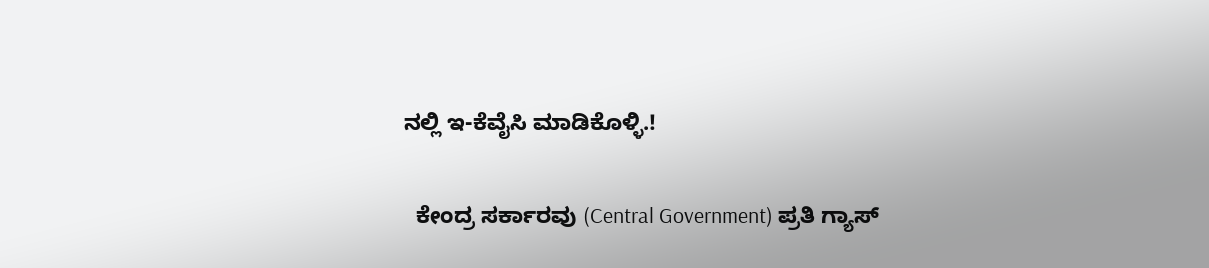ನಲ್ಲಿ ಇ-ಕೆವೈಸಿ ಮಾಡಿಕೊಳ್ಳಿ.!

  ಕೇಂದ್ರ ಸರ್ಕಾರವು (Central Government) ಪ್ರತಿ ಗ್ಯಾಸ್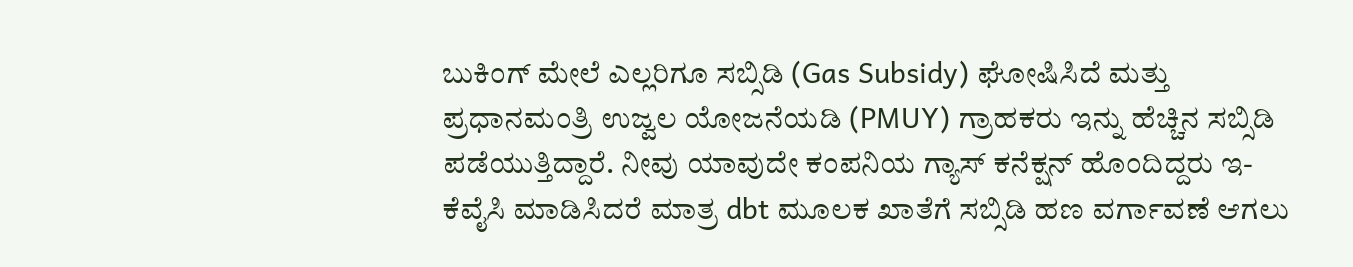ಬುಕಿಂಗ್ ಮೇಲೆ ಎಲ್ಲರಿಗೂ ಸಬ್ಸಿಡಿ (Gas Subsidy) ಘೋಷಿಸಿದೆ ಮತ್ತು ಪ್ರಧಾನಮಂತ್ರಿ ಉಜ್ವಲ ಯೋಜನೆಯಡಿ (PMUY) ಗ್ರಾಹಕರು ಇನ್ನು ಹೆಚ್ಚಿನ ಸಬ್ಸಿಡಿ ಪಡೆಯುತ್ತಿದ್ದಾರೆ. ನೀವು ಯಾವುದೇ ಕಂಪನಿಯ ಗ್ಯಾಸ್ ಕನೆಕ್ಷನ್ ಹೊಂದಿದ್ದರು ಇ-ಕೆವೈಸಿ ಮಾಡಿಸಿದರೆ ಮಾತ್ರ dbt ಮೂಲಕ ಖಾತೆಗೆ ಸಬ್ಸಿಡಿ ಹಣ ವರ್ಗಾವಣೆ ಆಗಲು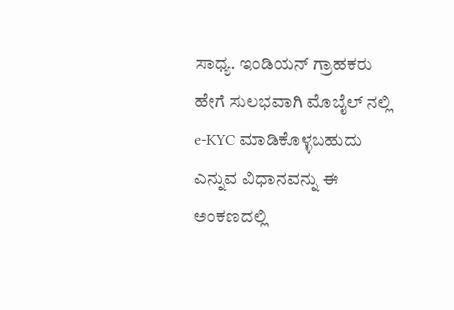ಸಾಧ್ಯ. ಇಂಡಿಯನ್ ಗ್ರಾಹಕರು ಹೇಗೆ ಸುಲಭವಾಗಿ ಮೊಬೈಲ್ ನಲ್ಲಿ e-KYC ಮಾಡಿಕೊಳ್ಳಬಹುದು ಎನ್ನುವ ವಿಧಾನವನ್ನು ಈ ಅಂಕಣದಲ್ಲಿ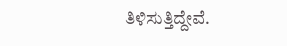ತಿಳಿಸುತ್ತಿದ್ದೇವೆ.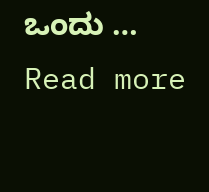ಒಂದು … Read more